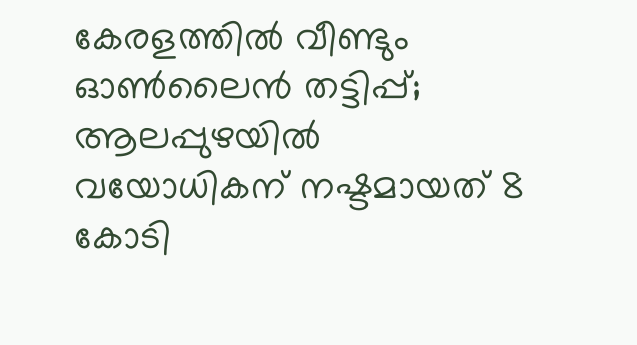കേരളത്തില്‍ വീണ്ടും ഓണ്‍ലൈന്‍ തട്ടിപ്പ്; ആലപ്പുഴയില്‍ വയോധികന് നഷ്ടമായത് 8 കോടി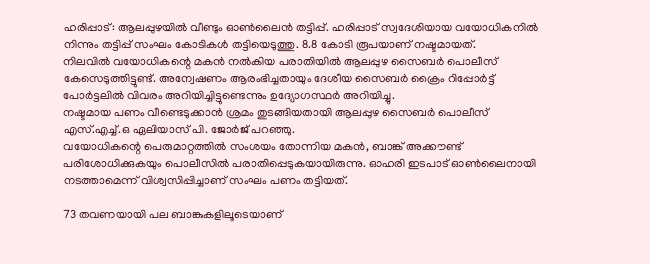ഹരിപ്പാട്: ആലപ്പുഴയില്‍ വീണ്ടും ഓണ്‍ലൈന്‍ തട്ടിപ്പ്. ഹരിപ്പാട് സ്വദേശിയായ വയോധികനില്‍ നിന്നും തട്ടിപ്പ് സംഘം കോടികള്‍ തട്ടിയെടുത്തു. 8.8 കോടി രൂപയാണ് നഷ്ടമായത്.
നിലവില്‍ വയോധികന്റെ മകന്‍ നല്‍കിയ പരാതിയില്‍ ആലപ്പുഴ സൈബര്‍ പൊലീസ് കേസെടുത്തിട്ടുണ്ട്. അന്വേഷണം ആരംഭിച്ചതായും ദേശീയ സൈബർ ക്രൈം റിപ്പോര്‍ട്ട് പോര്‍ട്ടലില്‍ വിവരം അറിയിച്ചിട്ടുണ്ടെന്നും ഉദ്യോഗസ്ഥര്‍ അറിയിച്ചു.
നഷ്ടമായ പണം വീണ്ടെടുക്കാന്‍ ശ്രമം തുടങ്ങിയതായി ആലപ്പുഴ സൈബര്‍ പൊലീസ് എസ്.എച്ച്.ഒ ഏലിയാസ് പി. ജോര്‍ജ് പറഞ്ഞു.
വയോധികന്റെ പെരുമാറ്റത്തില്‍ സംശയം തോന്നിയ മകന്‍, ബാങ്ക് അക്കൗണ്ട് പരിശോധിക്കുകയും പൊലീസില്‍ പരാതിപ്പെടുകയായിരുന്നു. ഓഹരി ഇടപാട് ഓണ്‍ലൈനായി നടത്താമെന്ന് വിശ്വസിപ്പിച്ചാണ് സംഘം പണം തട്ടിയത്.

73 തവണയായി പല ബാങ്കുകളിലൂടെയാണ്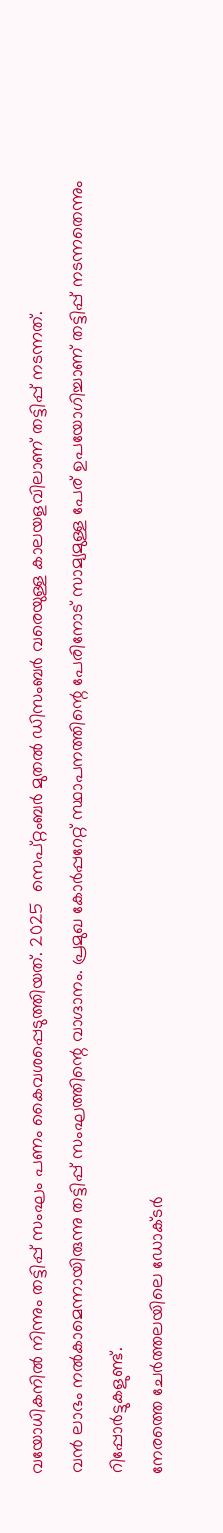വയോധികനില്‍ നിന്നും തട്ടിപ്പ് സംഘം പണം കൈവശപ്പെടുത്തിയത്. 2025  സെപ്റ്റംബർ മുതല്‍ ഡിസംബര്‍ വരെയുള്ള കാലയളവിലാണ് തട്ടിപ്പ് നടന്നത്.
വന്‍ ലാഭം നല്‍കാമെന്നായിരുന്നു തട്ടിപ്പ് സംഘത്തിന്റെ വാഗ്ദാനം. പ്രമുഖ കോര്‍പ്പറേറ്റ് സ്ഥാപനത്തിന്റെ പേരിനോട് സാമ്യമുള്ള പേര് ഉപയോഗിച്ചാണ് തട്ടിപ്പ് നടന്നതെന്നും റിപ്പോര്‍ട്ടുകളുണ്ട്.
നേരത്തെ ചേര്‍ത്തലയിലെ ഡോക്ടര്‍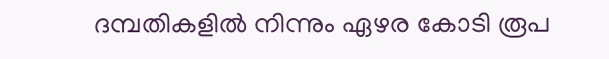ദമ്പതികളില്‍ നിന്നും ഏഴര കോടി രൂപ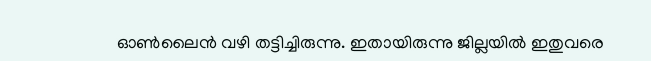ഓണ്‍ലൈന്‍ വഴി തട്ടിച്ചിരുന്നു. ഇതായിരുന്നു ജില്ലയില്‍ ഇതുവരെ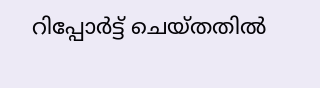റിപ്പോർട്ട് ചെയ്തതിൽ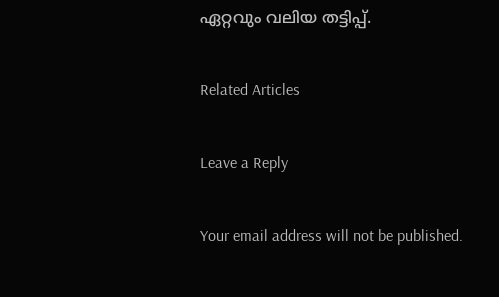ഏറ്റവും വലിയ തട്ടിപ്പ്.

Related Articles

Leave a Reply

Your email address will not be published.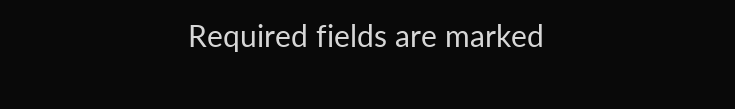Required fields are marked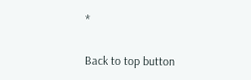*

Back to top button